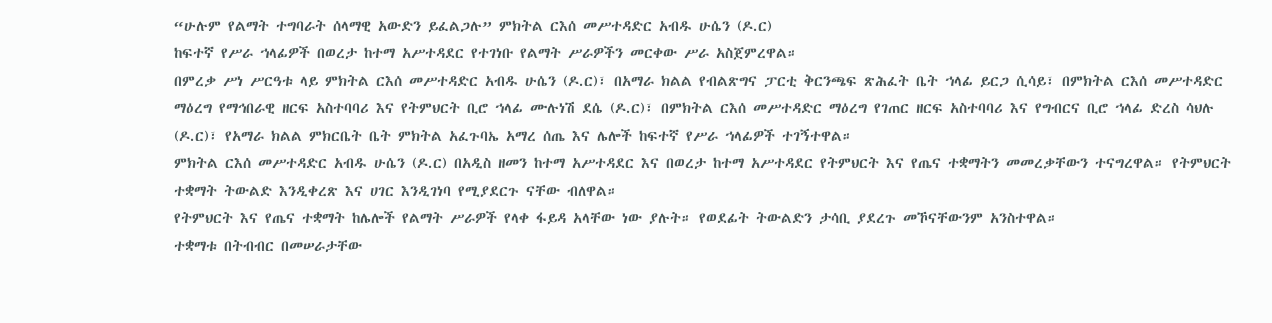“ሁሉም የልማት ተግባራት ሰላማዊ አውድን ይፈልጋሉ” ምክትል ርእሰ መሥተዳድር አብዱ ሁሴን (ዶ.ር)
ከፍተኛ የሥራ ኀላፊዎች በወረታ ከተማ አሥተዳደር የተገነቡ የልማት ሥራዎችን መርቀው ሥራ አስጀምረዋል።
በምረቃ ሥነ ሥርዓቱ ላይ ምክትል ርእሰ መሥተዳድር አብዱ ሁሴን (ዶ.ር)፣ በአማራ ክልል የብልጽግና ፓርቲ ቅርንጫፍ ጽሕፈት ቤት ኀላፊ ይርጋ ሲሳይ፣ በምክትል ርእሰ መሥተዳድር ማዕረግ የማኅበራዊ ዘርፍ አስተባባሪ እና የትምህርት ቢሮ ኀላፊ ሙሉነሽ ደሴ (ዶ.ር)፣ በምክትል ርእሰ መሥተዳድር ማዕረግ የገጠር ዘርፍ አስተባባሪ እና የግብርና ቢሮ ኀላፊ ድረስ ሳህሉ (ዶ.ር)፣ የአማራ ክልል ምክርቤት ቤት ምክትል አፈጉባኤ አማረ ሰጤ እና ሌሎች ከፍተኛ የሥራ ኀላፊዎች ተገኝተዋል።
ምክትል ርእሰ መሥተዳድር አብዱ ሁሴን (ዶ.ር) በአዲስ ዘመን ከተማ አሥተዳደር እና በወረታ ከተማ አሥተዳደር የትምህርት እና የጤና ተቋማትን መመረቃቸውን ተናግረዋል። የትምህርት ተቋማት ትውልድ እንዲቀረጽ እና ሀገር እንዲገነባ የሚያደርጉ ናቸው ብለዋል።
የትምህርት እና የጤና ተቋማት ከሌሎች የልማት ሥራዎች የላቀ ፋይዳ አላቸው ነው ያሉት። የወደፊት ትውልድን ታሳቢ ያደረጉ መኾናቸውንም አንስተዋል።
ተቋማቱ በትብብር በመሠራታቸው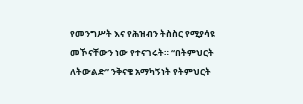የመንግሥት እና የሕዝብን ትስስር የሚያሳዩ መኾናቸውን ነው የተናገሩት። “በትምህርት ለትውልድ” ንቅናቄ አማካኝነት የትምህርት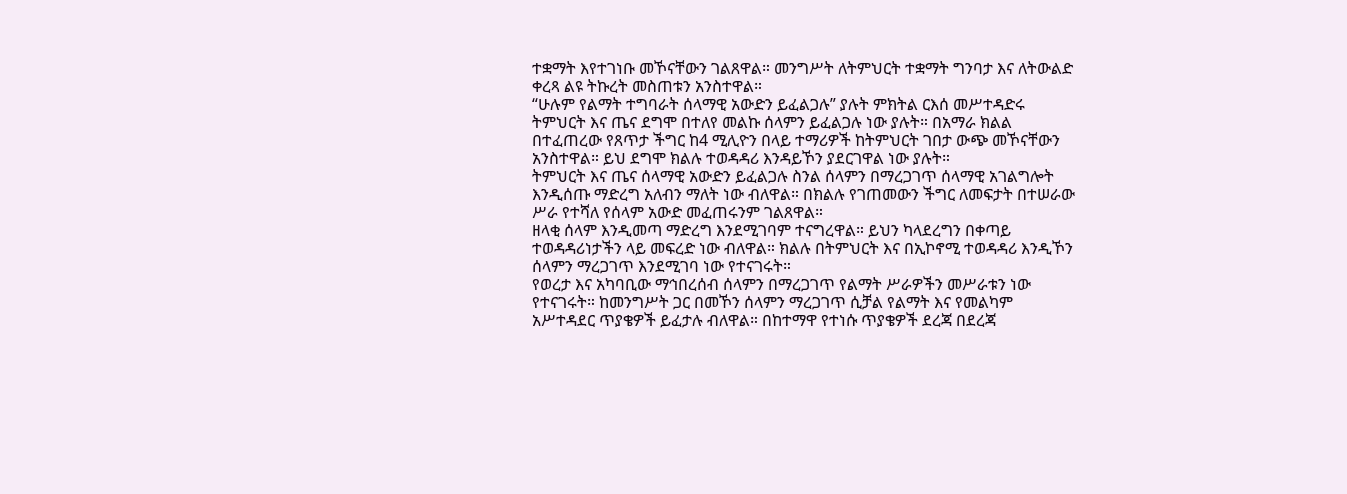ተቋማት እየተገነቡ መኾናቸውን ገልጸዋል። መንግሥት ለትምህርት ተቋማት ግንባታ እና ለትውልድ ቀረጻ ልዩ ትኩረት መስጠቱን አንስተዋል።
“ሁሉም የልማት ተግባራት ሰላማዊ አውድን ይፈልጋሉ” ያሉት ምክትል ርእሰ መሥተዳድሩ ትምህርት እና ጤና ደግሞ በተለየ መልኩ ሰላምን ይፈልጋሉ ነው ያሉት። በአማራ ክልል በተፈጠረው የጸጥታ ችግር ከ4 ሚሊዮን በላይ ተማሪዎች ከትምህርት ገበታ ውጭ መኾናቸውን አንስተዋል። ይህ ደግሞ ክልሉ ተወዳዳሪ እንዳይኾን ያደርገዋል ነው ያሉት።
ትምህርት እና ጤና ሰላማዊ አውድን ይፈልጋሉ ስንል ሰላምን በማረጋገጥ ሰላማዊ አገልግሎት እንዲሰጡ ማድረግ አለብን ማለት ነው ብለዋል። በክልሉ የገጠመውን ችግር ለመፍታት በተሠራው ሥራ የተሻለ የሰላም አውድ መፈጠሩንም ገልጸዋል።
ዘላቂ ሰላም እንዲመጣ ማድረግ እንደሚገባም ተናግረዋል። ይህን ካላደረግን በቀጣይ ተወዳዳሪነታችን ላይ መፍረድ ነው ብለዋል። ክልሉ በትምህርት እና በኢኮኖሚ ተወዳዳሪ እንዲኾን ሰላምን ማረጋገጥ እንደሚገባ ነው የተናገሩት።
የወረታ እና አካባቢው ማኅበረሰብ ሰላምን በማረጋገጥ የልማት ሥራዎችን መሥራቱን ነው የተናገሩት። ከመንግሥት ጋር በመኾን ሰላምን ማረጋገጥ ሲቻል የልማት እና የመልካም አሥተዳደር ጥያቄዎች ይፈታሉ ብለዋል። በከተማዋ የተነሱ ጥያቄዎች ደረጃ በደረጃ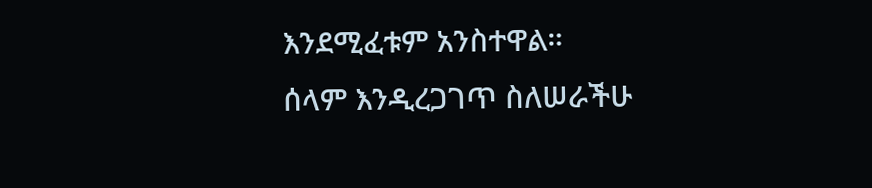እንደሚፈቱም አንስተዋል።
ሰላም እንዲረጋገጥ ስለሠራችሁ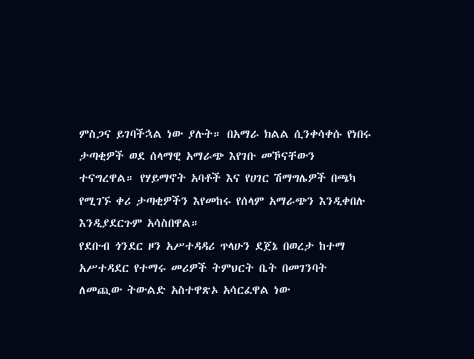ምስጋና ይገባችኋል ነው ያሉት። በአማራ ክልል ሲንቀሳቀሱ የነበሩ ታጣቂዎች ወደ ሰላማዊ አማራጭ እየገቡ መኾናቸውን ተናግረዋል። የሃይማኖት አባቶች እና የሀገር ሽማግሌዎች በጫካ የሚገኙ ቀሪ ታጣቂዎችን እየመከሩ የሰላም አማራጭን እንዲቀበሉ እንዲያደርጉም አሳስበዋል።
የደቡብ ጎንደር ዞን አሥተዳዳሪ ጥላሁን ደጀኔ በወረታ ከተማ አሥተዳደር የተማሩ መሪዎች ትምህርት ቤት በመገንባት ለመጪው ትውልድ አስተዋጽኦ አሳርፈዋል ነው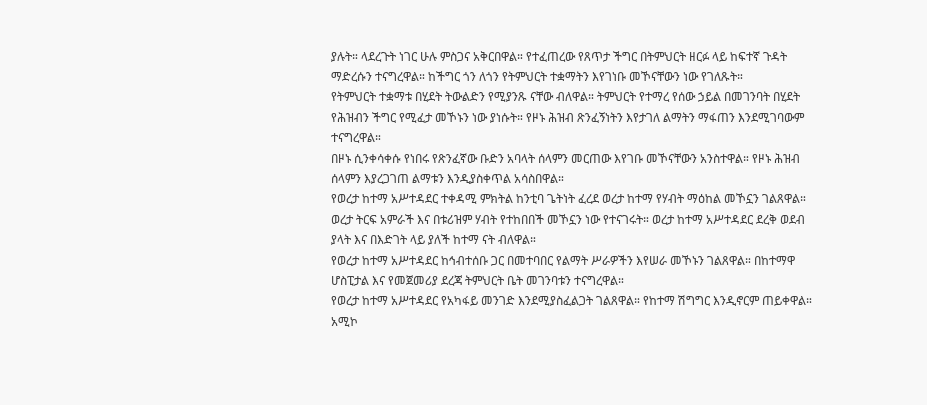ያሉት። ላደረጉት ነገር ሁሉ ምስጋና አቅርበዋል። የተፈጠረው የጸጥታ ችግር በትምህርት ዘርፉ ላይ ከፍተኛ ጉዳት ማድረሱን ተናግረዋል። ከችግር ጎን ለጎን የትምህርት ተቋማትን እየገነቡ መኾናቸውን ነው የገለጹት።
የትምህርት ተቋማቱ በሂደት ትውልድን የሚያንጹ ናቸው ብለዋል። ትምህርት የተማረ የሰው ኃይል በመገንባት በሂደት የሕዝብን ችግር የሚፈታ መኾኑን ነው ያነሱት። የዞኑ ሕዝብ ጽንፈኝነትን እየታገለ ልማትን ማፋጠን እንደሚገባውም ተናግረዋል።
በዞኑ ሲንቀሳቀሱ የነበሩ የጽንፈኛው ቡድን አባላት ሰላምን መርጠው እየገቡ መኾናቸውን አንስተዋል። የዞኑ ሕዝብ ሰላምን እያረጋገጠ ልማቱን እንዲያስቀጥል አሳስበዋል።
የወረታ ከተማ አሥተዳደር ተቀዳሚ ምክትል ከንቲባ ጌትነት ፈረደ ወረታ ከተማ የሃብት ማዕከል መኾኗን ገልጸዋል። ወረታ ትርፍ አምራች እና በቱሪዝም ሃብት የተከበበች መኾኗን ነው የተናገሩት። ወረታ ከተማ አሥተዳደር ደረቅ ወደብ ያላት እና በእድገት ላይ ያለች ከተማ ናት ብለዋል።
የወረታ ከተማ አሥተዳደር ከኅብተሰቡ ጋር በመተባበር የልማት ሥራዎችን እየሠራ መኾኑን ገልጸዋል። በከተማዋ ሆስፒታል እና የመጀመሪያ ደረጃ ትምህርት ቤት መገንባቱን ተናግረዋል።
የወረታ ከተማ አሥተዳደር የአካፋይ መንገድ እንደሚያስፈልጋት ገልጸዋል። የከተማ ሽግግር እንዲኖርም ጠይቀዋል።
አሚኮ